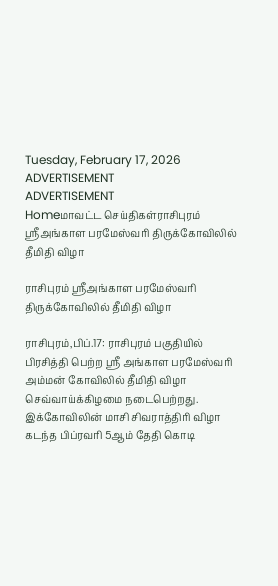Tuesday, February 17, 2026
ADVERTISEMENT
ADVERTISEMENT
Homeமாவட்ட செய்திகள்ராசிபுரம் ஸ்ரீஅங்காள பரமேஸ்வரி திருக்கோவிலில் தீமிதி விழா

ராசிபுரம் ஸ்ரீஅங்காள பரமேஸ்வரி திருக்கோவிலில் தீமிதி விழா

ராசிபுரம்,பிப்.17: ராசிபுரம் பகுதியில் பிரசித்தி பெற்ற ஸ்ரீ அங்காள பரமேஸ்வரி அம்மன் கோவிலில் தீமிதி விழா செவ்வாய்க்கிழமை நடைபெற்றது. இக்கோவிலின் மாசி சிவராத்திரி விழா கடந்த பிப்ரவரி 5ஆம் தேதி கொடி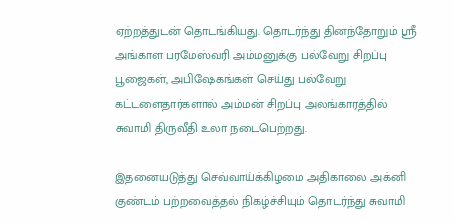ஏற்றத்துடன் தொடங்கியது. தொடர்ந்து தினந்தோறும் ஸ்ரீ அங்காள பரமேஸ்வரி அம்மனுக்கு பல்வேறு சிறப்பு பூஜைகள், அபிஷேகங்கள் செய்து பல்வேறு கட்டளைதார்களால் அம்மன் சிறப்பு அலங்காரத்தில் சுவாமி திருவீதி உலா நடைபெற்றது.

இதனையடுத்து செவ்வாய்க்கிழமை அதிகாலை அக்னி குண்டம் பற்றவைத்தல் நிகழ்ச்சியும் தொடர்ந்து சுவாமி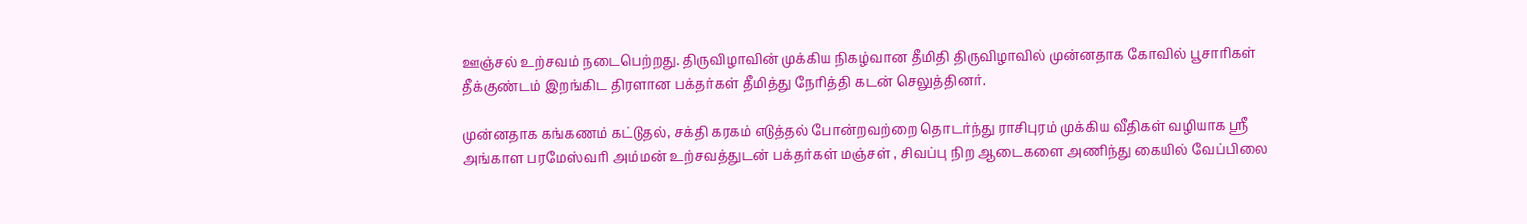ஊஞ்சல் உற்சவம் நடைபெற்றது. திருவிழாவின் முக்கிய நிகழ்வான தீமிதி திருவிழாவில் முன்னதாக கோவில் பூசாரிகள் தீக்குண்டம் இறங்கிட திரளான பக்தர்கள் தீமித்து நேரித்தி கடன் செலுத்தினர்.

முன்னதாக கங்கணம் கட்டுதல், சக்தி கரகம் எடுத்தல் போன்றவற்றை தொடர்ந்து ராசிபுரம் முக்கிய வீதிகள் வழியாக ஸ்ரீ அங்காள பரமேஸ்வரி அம்மன் உற்சவத்துடன் பக்தர்கள் மஞ்சள் , சிவப்பு நிற ஆடைகளை அணிந்து கையில் வேப்பிலை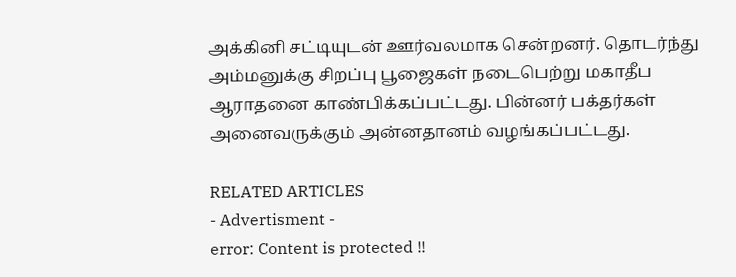அக்கினி சட்டியுடன் ஊர்வலமாக சென்றனர். தொடர்ந்து அம்மனுக்கு சிறப்பு பூஜைகள் நடைபெற்று மகாதீப ஆராதனை காண்பிக்கப்பட்டது. பின்னர் பக்தர்கள் அனைவருக்கும் அன்னதானம் வழங்கப்பட்டது.

RELATED ARTICLES
- Advertisment -
error: Content is protected !!